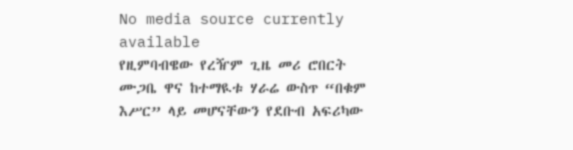No media source currently available
የዚምባብዌው የረዥም ጊዜ መሪ ሮበርት ሙጋቤ ዋና ከተማዪቱ ሃራሬ ውስጥ “በቁም እሥር” ላይ መሆናቸውን የደቡብ አፍሪካው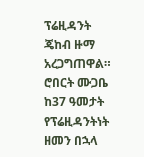ፕሬዚዳንት ጄከብ ዙማ አረጋግጠዋል። ሮበርት ሙጋቤ ከ37 ዓመታት የፕሬዚዳንትነት ዘመን በኋላ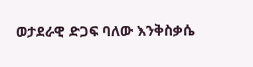ወታደራዊ ድጋፍ ባለው እንቅስቃሴ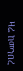ዛሬ ከመንበረ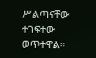ሥልጣናቸው ተገፍተው ወጥተዋል።